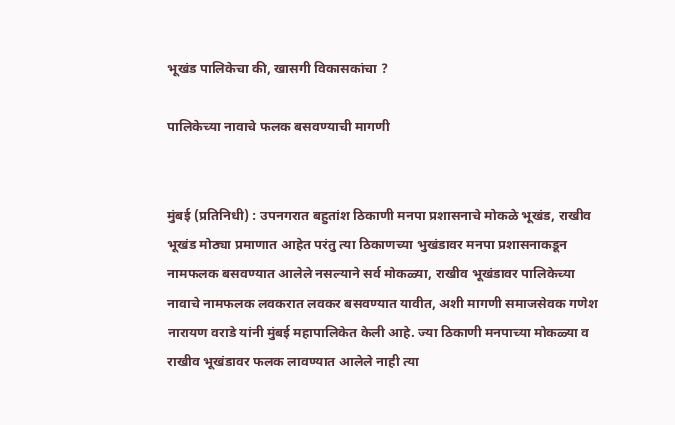भूखंड पालिकेचा की, खासगी विकासकांचा ?

पालिकेच्या नावाचे फलक बसवण्याची मागणी


मुंबई (प्रतिनिधी) : उपनगरात बहुतांश ठिकाणी मनपा प्रशासनाचे मोकळे भूखंड, राखीव भूखंड मोठ्या प्रमाणात आहेत परंतु त्या ठिकाणच्या भुखंडावर मनपा प्रशासनाकडून नामफलक बसवण्यात आलेले नसल्याने सर्व मोकळ्या, राखीव भूखंडावर पालिकेच्या नावाचे नामफलक लवकरात लवकर बसवण्यात यावीत, अशी मागणी समाजसेवक गणेश नारायण वराडे यांनी मुंबई महापालिकेत केली आहे. ज्या ठिकाणी मनपाच्या मोकळ्या व राखीव भूखंडावर फलक लावण्यात आलेले नाही त्या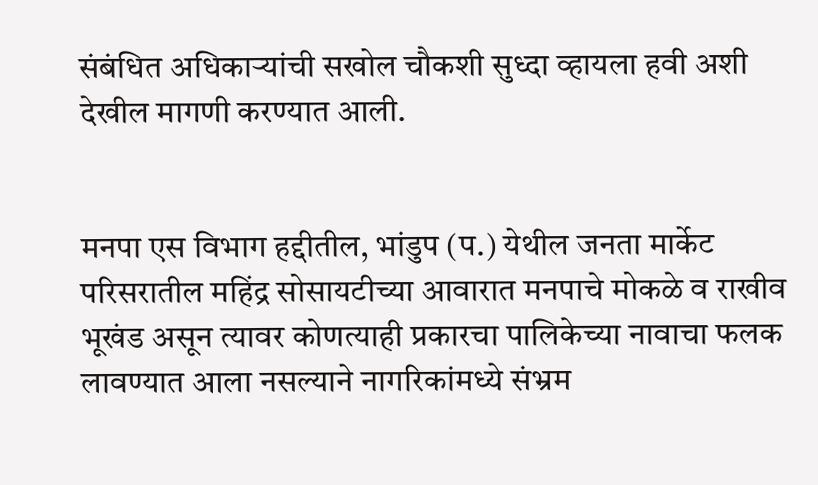संबंधित अधिकाऱ्यांची सखोल चौकशी सुध्दा व्हायला हवी अशी देखील मागणी करण्यात आली.


मनपा एस विभाग हद्दीतील, भांडुप (प.) येथील जनता मार्केट परिसरातील महिंद्र सोसायटीच्या आवारात मनपाचे मोकळे व राखीव भूखंड असून त्यावर कोणत्याही प्रकारचा पालिकेच्या नावाचा फलक लावण्यात आला नसल्याने नागरिकांमध्ये संभ्रम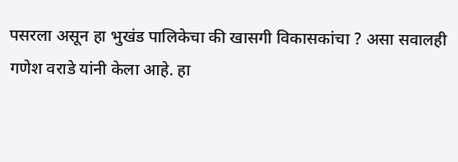पसरला असून हा भुखंड पालिकेचा की खासगी विकासकांचा ? असा सवालही गणेश वराडे यांनी केला आहे. हा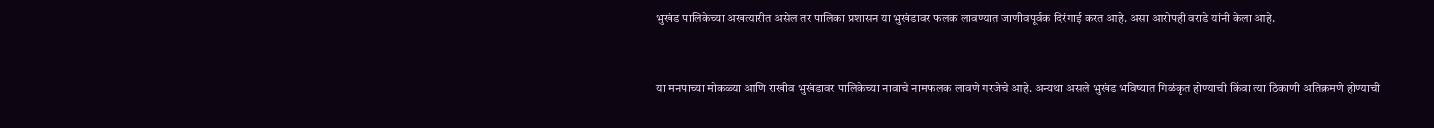भुखंड पालिकेच्या अखत्यारीत असेल तर पालिका प्रशासन या भुखंडावर फलक लावण्यात जाणीवपूर्वक दिरंगाई करत आहे. असा आरोपही वराडे यांनी केला आहे.


या मनपाच्या मोकळ्या आणि राखीव भुखंडावर पालिकेच्या नावाचे नामफलक लावणे गरजेचे आहे. अन्यथा असले भुखंड भविष्यात गिळंकृत होण्याची किंवा त्या ठिकाणी अतिक्रमणे होण्याची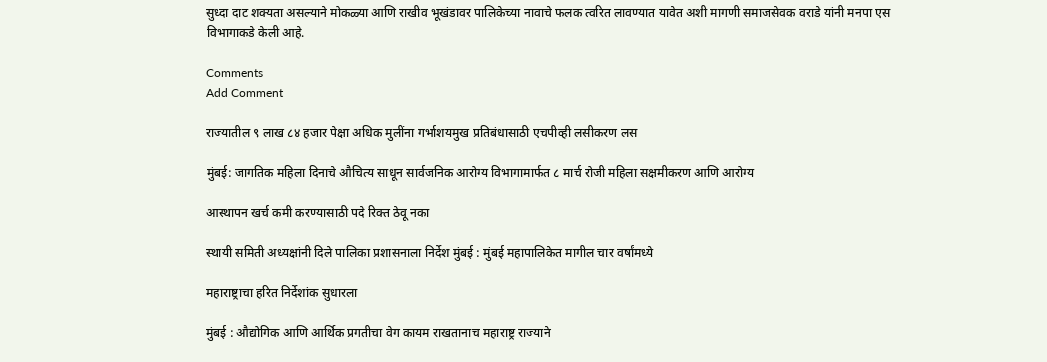सुध्दा दाट शक्यता असल्याने मोकळ्या आणि राखीव भूखंडावर पालिकेच्या नावाचे फलक त्वरित लावण्यात यावेत अशी मागणी समाजसेवक वराडे यांनी मनपा एस विभागाकडे केली आहे.

Comments
Add Comment

राज्यातील ९ लाख ८४ हजार पेक्षा अधिक मुलींना गर्भाशयमुख प्रतिबंधासाठी एचपीव्ही लसीकरण लस

मुंबई: जागतिक महिला दिनाचे औचित्य साधून सार्वजनिक आरोग्य विभागामार्फत ८ मार्च रोजी महिला सक्षमीकरण आणि आरोग्य

आस्थापन खर्च कमी करण्यासाठी पदे रिक्त ठेवू नका

स्थायी समिती अध्यक्षांनी दिले पालिका प्रशासनाला निर्देश मुंबई : मुंबई महापालिकेत मागील चार वर्षांमध्ये

महाराष्ट्राचा हरित निर्देशांक सुधारला

मुंबई : औद्योगिक आणि आर्थिक प्रगतीचा वेग कायम राखतानाच महाराष्ट्र राज्याने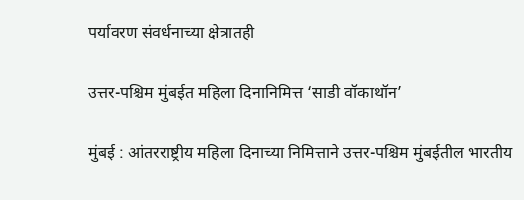पर्यावरण संवर्धनाच्या क्षेत्रातही

उत्तर-पश्चिम मुंबईत महिला दिनानिमित्त ‘साडी वॉकाथॉन’

मुंबई : आंतरराष्ट्रीय महिला दिनाच्या निमित्ताने उत्तर-पश्चिम मुंबईतील भारतीय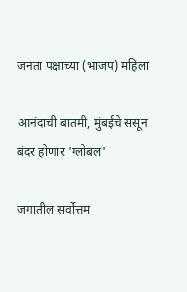जनता पक्षाच्या (भाजप) महिला

आनंदाची बातमी, मुंबईचे ससून बंदर होणार 'ग्लोबल'

जगातील सर्वोत्तम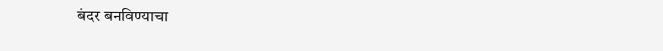बंदर बनविण्याचा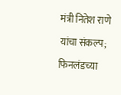मंत्री नितेश राणे यांचा संकल्प; फिनलंडच्या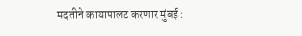मदतीने कायापालट करणार मुंबई :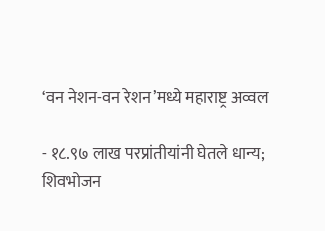‘वन नेशन-वन रेशन’मध्ये महाराष्ट्र अव्वल

- १८.९७ लाख परप्रांतीयांनी घेतले धान्य; शिवभोजन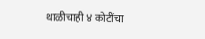थाळीचाही ४ कोटींचा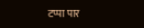टप्पा पार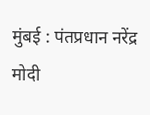मुंबई : पंतप्रधान नरेंद्र मोदी